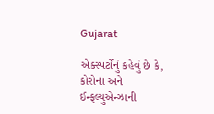Gujarat

એક્સ્પર્ટોનું કહેવું છે કે, કોરોના અને ઈન્ફલ્યુએન્ઝાની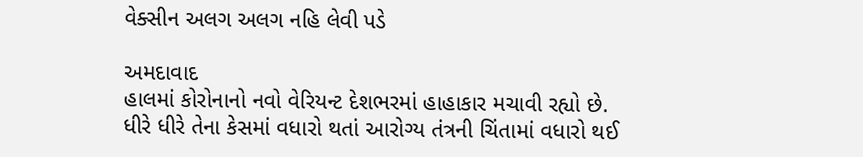વેક્સીન અલગ અલગ નહિ લેવી પડે

અમદાવાદ
હાલમાં કોરોનાનો નવો વેરિયન્ટ દેશભરમાં હાહાકાર મચાવી રહ્યો છે. ધીરે ધીરે તેના કેસમાં વધારો થતાં આરોગ્ય તંત્રની ચિંતામાં વધારો થઈ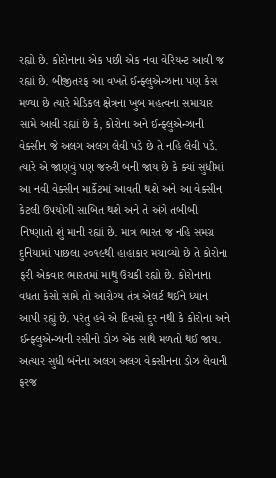રહ્યો છે. કોરોનાના એક પછી એક નવા વેરિયન્ટ આવી જ રહ્યાં છે. બીજીતરફ આ વખતે ઈન્ફ્લુએન્ઝાના પણ કેસ મળ્યા છે ત્યારે મેડિકલ ક્ષેત્રના ખુબ મહત્વના સમાચાર સામે આવી રહ્યાં છે કે, કોરોના અને ઈન્ફ્લુએન્ઝાની વેક્સીન જે અલગ અલગ લેવી પડે છે તે નહિ લેવી પડે. ત્યારે એ જાણવું પણ જરુરી બની જાય છે કે ક્યાં સુધીમાં આ નવી વેક્સીન માર્કેટમાં આવતી થશે અને આ વેક્સીન કેટલી ઉપયોગી સાબિત થશે અને તે અંગે તબીબી નિષ્ણાતો શું માની રહ્યાં છે. માત્ર ભારત જ નહિ સમગ્ર દુનિયામાં પાછલા ૨૦૧૯થી હાહાકાર મચાવ્યો છે તે કોરોના ફરી એકવાર ભારતમાં માથુ ઉચકી રહ્યો છે. કોરોનાના વધતા કેસો સામે તો આરોગ્ય તંત્ર એલર્ટ થઈને ધ્યાન આપી રહ્યું છે. પરંતુ હવે એ દિવસો દુર નથી કે કોરોના અને ઈન્ફ્લુએન્ઝાની રસીનો ડોઝ એક સાથે મળતો થઈ જાય. અત્યાર સુધી બંનેના અલગ અલગ વેકસીનના ડોઝ લેવાની ફરજ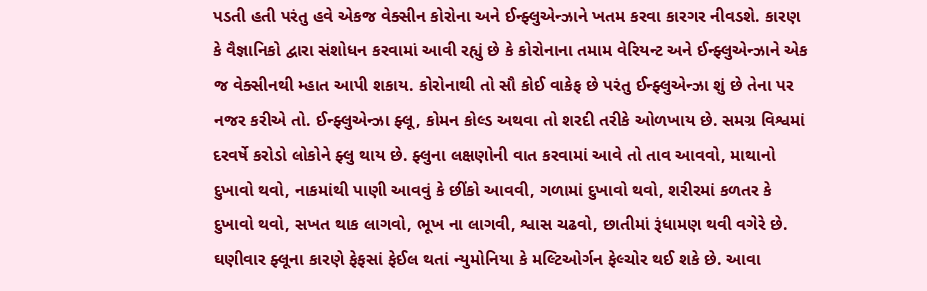પડતી હતી પરંતુ હવે એકજ વેક્સીન કોરોના અને ઈન્ફ્લુએન્ઝાને ખતમ કરવા કારગર નીવડશે. કારણ કે વૈજ્ઞાનિકો દ્વારા સંશોધન કરવામાં આવી રહ્યું છે કે કોરોનાના તમામ વેરિયન્ટ અને ઈન્ફ્લુએન્ઝાને એક જ વેક્સીનથી મ્હાત આપી શકાય. કોરોનાથી તો સૌ કોઈ વાકેફ છે પરંતુ ઈન્ફ્લુએન્ઝા શું છે તેના પર નજર કરીએ તો. ઈન્ફ્લુએન્ઝા ફ્લૂ, કોમન કોલ્ડ અથવા તો શરદી તરીકે ઓળખાય છે. સમગ્ર વિશ્વમાં દરવર્ષે કરોડો લોકોને ફ્લુ થાય છે. ફ્લુના લક્ષણોની વાત કરવામાં આવે તો તાવ આવવો, માથાનો દુખાવો થવો, નાકમાંથી પાણી આવવું કે છીંકો આવવી, ગળામાં દુખાવો થવો, શરીરમાં કળતર કે દુખાવો થવો, સખત થાક લાગવો, ભૂખ ના લાગવી, શ્વાસ ચઢવો, છાતીમાં રૂંધામણ થવી વગેરે છે. ઘણીવાર ફ્લૂના કારણે ફેફસાં ફેઈલ થતાં ન્યુમોનિયા કે મલ્ટિઓર્ગન ફેલ્ચોર થઈ શકે છે. આવા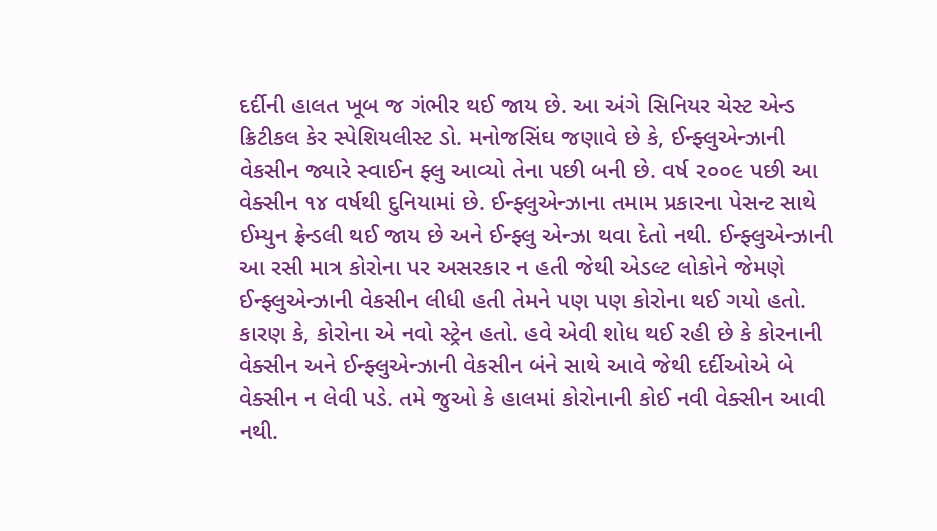દર્દીની હાલત ખૂબ જ ગંભીર થઈ જાય છે. આ અંગે સિનિયર ચેસ્ટ એન્ડ ક્રિટીકલ કેર સ્પેશિયલીસ્ટ ડો. મનોજસિંઘ જણાવે છે કે, ઈન્ફ્લુએન્ઝાની વેકસીન જ્યારે સ્વાઈન ફ્લુ આવ્યો તેના પછી બની છે. વર્ષ ૨૦૦૯ પછી આ વેક્સીન ૧૪ વર્ષથી દુનિયામાં છે. ઈન્ફ્લુએન્ઝાના તમામ પ્રકારના પેસન્ટ સાથે ઈમ્યુન ફ્રેન્ડલી થઈ જાય છે અને ઈન્ફ્લુ એન્ઝા થવા દેતો નથી. ઈન્ફ્લુએન્ઝાની આ રસી માત્ર કોરોના પર અસરકાર ન હતી જેથી એડલ્ટ લોકોને જેમણે ઈન્ફ્લુએન્ઝાની વેકસીન લીધી હતી તેમને પણ પણ કોરોના થઈ ગયો હતો. કારણ કે, કોરોના એ નવો સ્ટ્રેન હતો. હવે એવી શોધ થઈ રહી છે કે કોરનાની વેક્સીન અને ઈન્ફ્લુએન્ઝાની વેકસીન બંને સાથે આવે જેથી દર્દીઓએ બે વેક્સીન ન લેવી પડે. તમે જુઓ કે હાલમાં કોરોનાની કોઈ નવી વેક્સીન આવી નથી.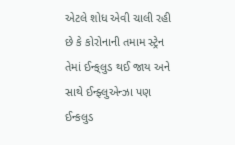એટલે શોધ એવી ચાલી રહી છે કે કોરોનાની તમામ સ્ટ્રેન તેમાં ઈન્ક્‌લુડ થઈ જાય અને સાથે ઈન્ફ્લુએન્ઝા પણ ઈન્કલુડ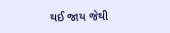થઈ જાય જેથી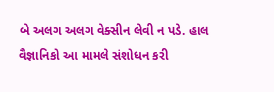બે અલગ અલગ વેક્સીન લેવી ન પડે. હાલ વૈજ્ઞાનિકો આ મામલે સંશોધન કરી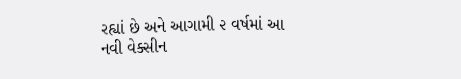રહ્યાં છે અને આગામી ૨ વર્ષમાં આ નવી વેક્સીન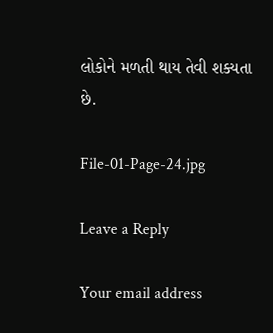લોકોને મળતી થાય તેવી શક્યતા છે.

File-01-Page-24.jpg

Leave a Reply

Your email address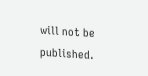will not be published.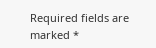Required fields are marked *